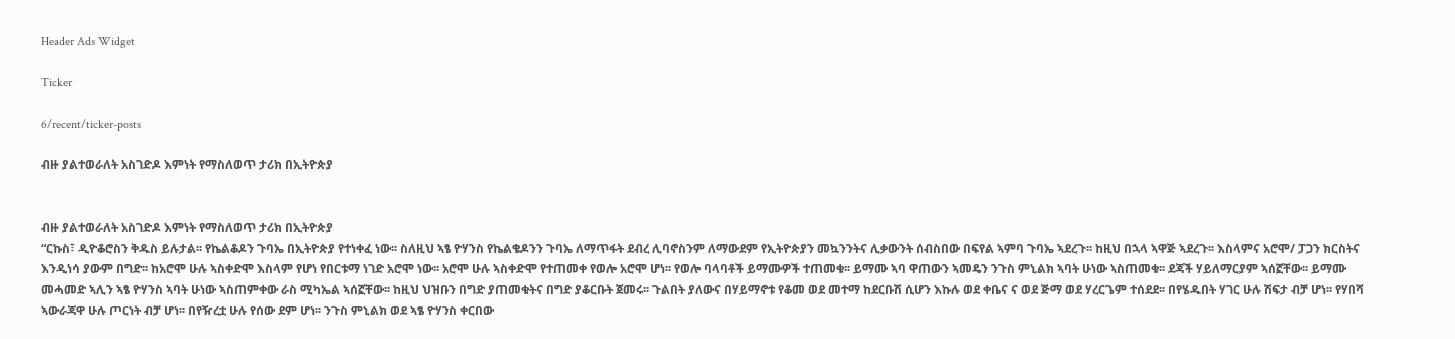Header Ads Widget

Ticker

6/recent/ticker-posts

ብዙ ያልተወራለት አስገድዶ እምነት የማስለወጥ ታሪክ በኢትዮጵያ


ብዙ ያልተወራለት አስገድዶ እምነት የማስለወጥ ታሪክ በኢትዮጵያ
“ርኩስ፣ ዲዮቆሮስን ቅዱስ ይሉታል፡፡ የኬልቆዶን ጉባኤ በኢትዮጵያ የተነቀፈ ነው፡፡ ስለዚህ ኣፄ ዮሃንስ የኬልቄዶንን ጉባኤ ለማጥፋት ደብረ ሊባኖስንም ለማውደም የኢትዮጵያን መኳንንትና ሊቃውንት ሰብስበው በፍየል ኣምባ ጉባኤ ኣደረጉ፡፡ ከዚህ በኋላ ኣዋጅ ኣደረጉ፡፡ እስላምና አሮሞ/ ፓጋን ክርስትና እንዲነሳ ያውም በግድ፡፡ ከአሮሞ ሁሉ ኣስቀድሞ እስላም የሆነ የበርቱማ ነገድ አሮሞ ነው፡፡ አሮሞ ሁሉ ኣስቀድሞ የተጠመቀ የወሎ አሮሞ ሆነ፡፡ የወሎ ባላባቶች ይማሙዎች ተጠመቁ፡፡ ይማሙ ኣባ ዋጠውን ኣመዴን ንጉስ ምኒልክ ኣባት ሁነው ኣስጠመቁ፡፡ ደጃች ሃይለማርያም ኣሰኟቸው፡፡ ይማሙ መሓመድ ኣሊን ኣፄ ዮሃንስ ኣባት ሁነው ኣስጠምቀው ራስ ሚካኤል ኣሰኟቸው፡፡ ከዚህ ህዝቡን በግድ ያጠመቁትና በግድ ያቆርቡት ጀመሩ፡፡ ጉልበት ያለውና በሃይማኖቱ የቆመ ወደ መተማ ከደርቡሽ ሲሆን እኩሉ ወደ ቀቤና ና ወደ ጅማ ወደ ሃረርጌም ተሰደደ፡፡ በየሄዱበት ሃገር ሁሉ ሽፍታ ብቻ ሆነ፡፡ የሃበሻ ኣውራጃዋ ሁሉ ጦርነት ብቻ ሆነ፡፡ በየዥረቷ ሁሉ የሰው ደም ሆነ፡፡ ንጉስ ምኒልክ ወደ ኣፄ ዮሃንስ ቀርበው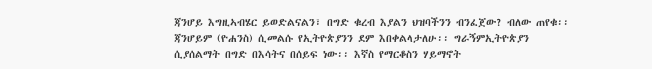ጃንሆይ እግዚኣብሄር ይወድልናልን፣ በግድ ቁረብ እያልን ህዝባችንን ብንፈጀው? ብለው ጠየቁ፡፡ ጃንሆይም (ዮሐንስ) ሲመልሱ የኢትዮጵያንን ደም እበቀልላታለሁ፡፡ ግራኝምኢትዮጵያን ሲያሰልማት በግድ በእሳትና በሰይፍ ነው፡፡ እኛስ የማርቆስን ሃይማኖት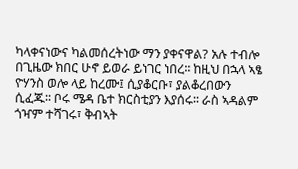ካላቀናነውና ካልመሰረትነው ማን ያቀናዋል? አሉ ተብሎ በጊዜው ክበር ሁኖ ይወራ ይነገር ነበረ፡፡ ከዚህ በኋላ ኣፄ ዮሃንስ ወሎ ላይ ከረሙ፤ ሲያቆርቡ፣ ያልቆረበውን ሲፈጁ፡፡ ቦሩ ሜዳ ቤተ ክርስቲያን እያሰሩ፡፡ ራስ ኣዳልም ጎዣም ተሻገሩ፣ ቅብኣት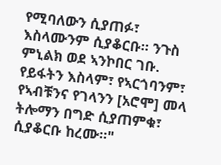የሚባለውን ሲያጠፉ፣ እስላሙንም ሲያቆርቡ፡፡ ንጉስ ምኒልክ ወደ ኣንኮበር ገቡ. የይፋትን እስላም፣ የኣርጎባንም፣ የኣብቹንና የገላንን [አሮሞ] መላ ትሎማን በግድ ሲያጠምቁ፣ ሲያቆርቡ ከረሙ፡፡"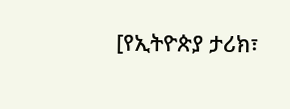[የኢትዮጵያ ታሪክ፣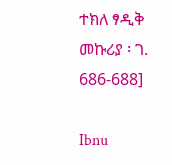ተክለ ፃዲቅ መኩሪያ ፡ ገ. 686-688]

Ibnu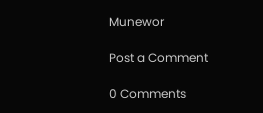Munewor

Post a Comment

0 Comments